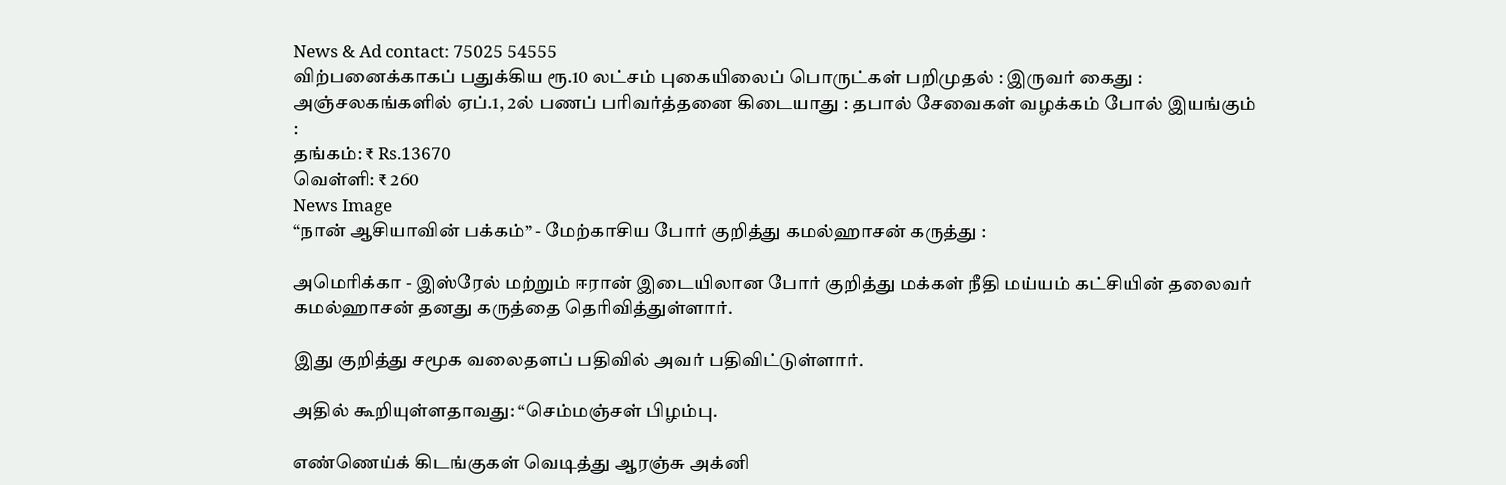News & Ad contact: 75025 54555
விற்பனைக்காகப் பதுக்கிய ரூ.10 லட்சம் புகையிலைப் பொருட்கள் பறிமுதல் : இருவர் கைது : அஞ்சலகங்களில் ஏப்.1, 2ல் பணப் பரிவர்த்தனை கிடையாது : தபால் சேவைகள் வழக்கம் போல் இயங்கும் :
தங்கம்: ₹ Rs.13670
வெள்ளி: ₹ 260
News Image
“நான் ஆசியாவின் பக்கம்” - மேற்காசிய போர் குறித்து கமல்ஹாசன் கருத்து :

அமெரிக்கா - இஸ்ரேல் மற்றும் ஈரான் இடையிலான போர் குறித்து மக்கள் நீதி மய்யம் கட்சியின் தலைவர் கமல்ஹாசன் தனது கருத்தை தெரிவித்துள்ளார்.

இது குறித்து சமூக வலைதளப் பதிவில் அவர் பதிவிட்டுள்ளார்.

அதில் கூறியுள்ளதாவது: “செம்மஞ்சள் பிழம்பு.

எண்ணெய்க் கிடங்குகள் வெடித்து ஆரஞ்சு அக்னி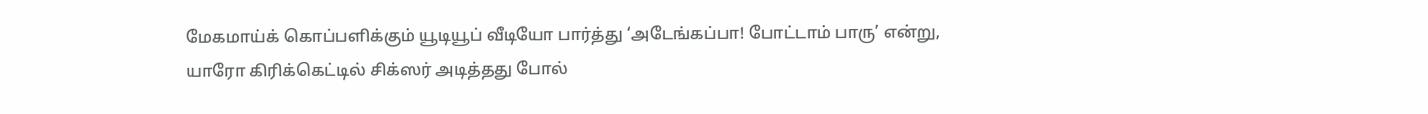மேகமாய்க் கொப்பளிக்கும் யூடியூப் வீடியோ பார்த்து ‘அடேங்கப்பா! போட்டாம் பாரு’ என்று, யாரோ கிரிக்கெட்டில் சிக்ஸர் அடித்தது போல்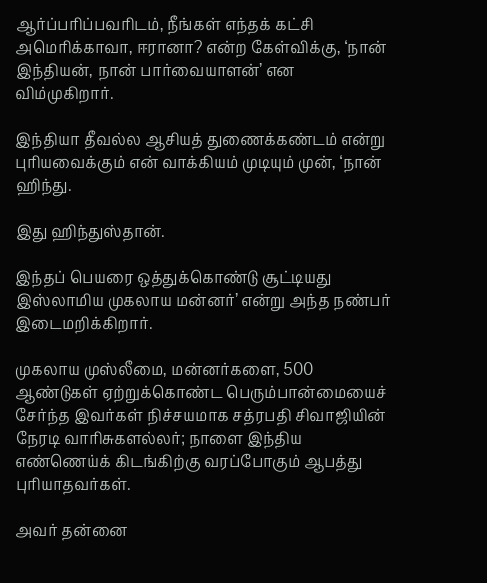ஆர்ப்பரிப்பவரிடம், நீங்கள் எந்தக் கட்சி அமெரிக்காவா, ஈரானா? என்ற கேள்விக்கு, ‘நான் இந்தியன், நான் பார்வையாளன்’ என விம்முகிறார்.

இந்தியா தீவல்ல ஆசியத் துணைக்கண்டம் என்று புரியவைக்கும் என் வாக்கியம் முடியும் முன், ‘நான் ஹிந்து.

இது ஹிந்துஸ்தான்.

இந்தப் பெயரை ஒத்துக்கொண்டு சூட்டியது இஸ்லாமிய முகலாய மன்னர்’ என்று அந்த நண்பர் இடைமறிக்கிறார்.

முகலாய முஸ்லீமை, மன்னர்களை, 500 ஆண்டுகள் ஏற்றுக்கொண்ட பெரும்பான்மையைச் சேர்ந்த இவர்கள் நிச்சயமாக சத்ரபதி சிவாஜியின் நேரடி வாரிசுகளல்லர்; நாளை இந்திய எண்ணெய்க் கிடங்கிற்கு வரப்போகும் ஆபத்து புரியாதவர்கள்.

அவர் தன்னை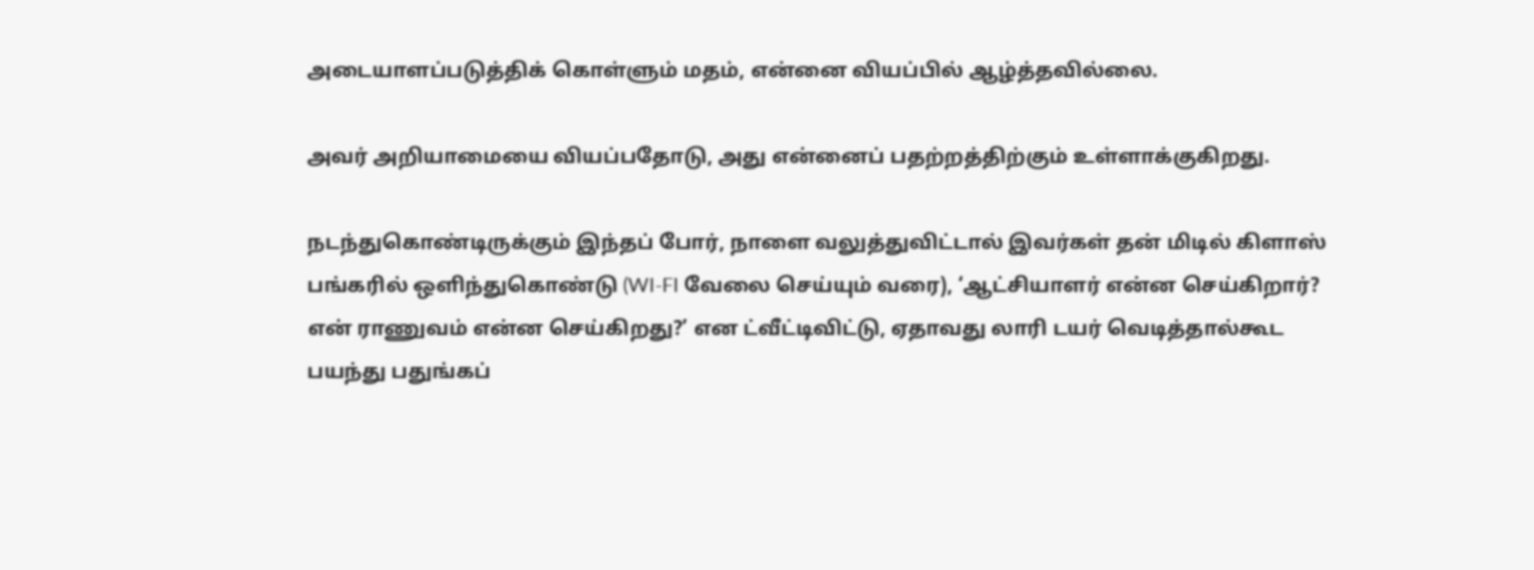அடையாளப்படுத்திக் கொள்ளும் மதம், என்னை வியப்பில் ஆழ்த்தவில்லை.

அவர் அறியாமையை வியப்பதோடு, அது என்னைப் பதற்றத்திற்கும் உள்ளாக்குகிறது.

நடந்துகொண்டிருக்கும் இந்தப் போர், நாளை வலுத்துவிட்டால் இவர்கள் தன் மிடில் கிளாஸ் பங்கரில் ஒளிந்துகொண்டு (WI-FI வேலை செய்யும் வரை), ‘ஆட்சியாளர் என்ன செய்கிறார்? என் ராணுவம் என்ன செய்கிறது?’ என ட்வீட்டிவிட்டு, ஏதாவது லாரி டயர் வெடித்தால்கூட பயந்து பதுங்கப்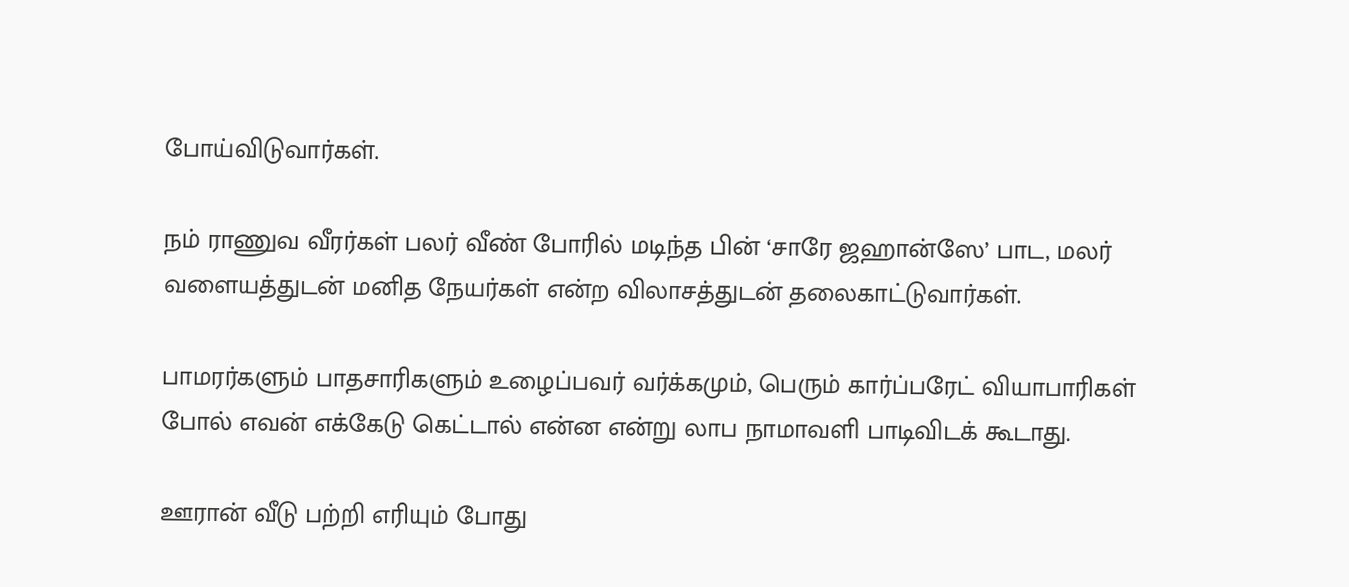போய்விடுவார்கள்.

நம் ராணுவ வீரர்கள் பலர் வீண் போரில் மடிந்த பின் ‘சாரே ஜஹான்ஸே’ பாட, மலர் வளையத்துடன் மனித நேயர்கள் என்ற விலாசத்துடன் தலைகாட்டுவார்கள்.

பாமரர்களும் பாதசாரிகளும் உழைப்பவர் வர்க்கமும், பெரும் கார்ப்பரேட் வியாபாரிகள் போல் எவன் எக்கேடு கெட்டால் என்ன என்று லாப நாமாவளி பாடிவிடக் கூடாது.

ஊரான் வீடு பற்றி எரியும் போது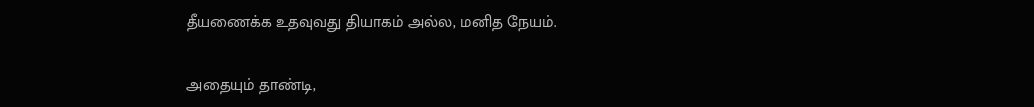தீயணைக்க உதவுவது தியாகம் அல்ல, மனித நேயம்.

அதையும் தாண்டி,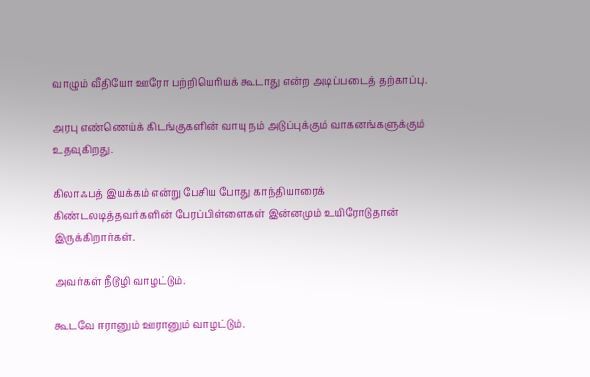வாழும் வீதியோ ஊரோ பற்றியெரியக் கூடாது என்ற அடிப்படைத் தற்காப்பு.

அரபு எண்ணெய்க் கிடங்குகளின் வாயு நம் அடுப்புக்கும் வாகனங்களுக்கும் உதவுகிறது.

கிலாஃபத் இயக்கம் என்று பேசிய போது காந்தியாரைக் கிண்டலடித்தவர்களின் பேரப்பிள்ளைகள் இன்னமும் உயிரோடுதான் இருக்கிறார்கள்.

அவர்கள் நீடூழி வாழட்டும்.

கூடவே ஈரானும் ஊரானும் வாழட்டும்.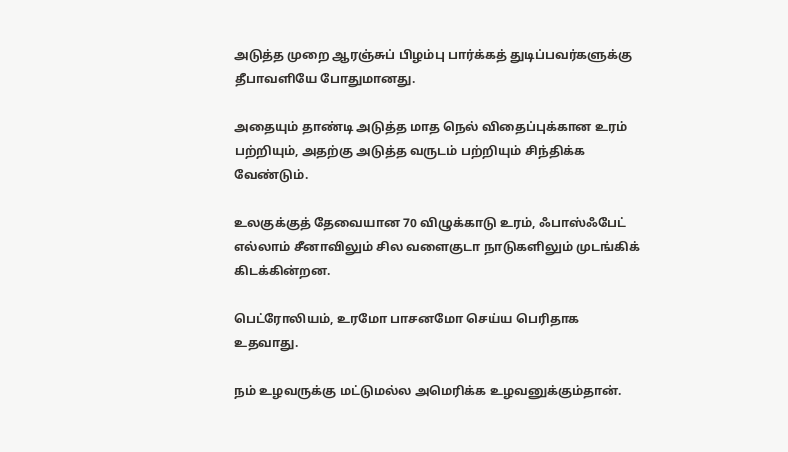அடுத்த முறை ஆரஞ்சுப் பிழம்பு பார்க்கத் துடிப்பவர்களுக்கு தீபாவளியே போதுமானது.

அதையும் தாண்டி அடுத்த மாத நெல் விதைப்புக்கான உரம் பற்றியும், அதற்கு அடுத்த வருடம் பற்றியும் சிந்திக்க வேண்டும்.

உலகுக்குத் தேவையான 70 விழுக்காடு உரம், ஃபாஸ்ஃபேட் எல்லாம் சீனாவிலும் சில வளைகுடா நாடுகளிலும் முடங்கிக் கிடக்கின்றன.

பெட்ரோலியம், உரமோ பாசனமோ செய்ய பெரிதாக உதவாது.

நம் உழவருக்கு மட்டுமல்ல அமெரிக்க உழவனுக்கும்தான்.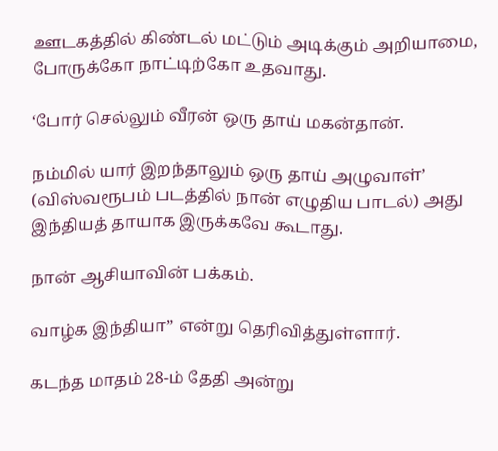ஊடகத்தில் கிண்டல் மட்டும் அடிக்கும் அறியாமை, போருக்கோ நாட்டிற்கோ உதவாது.

‘போர் செல்லும் வீரன் ஒரு தாய் மகன்தான்.

நம்மில் யார் இறந்தாலும் ஒரு தாய் அழுவாள்’ (விஸ்வரூபம் படத்தில் நான் எழுதிய பாடல்) அது இந்தியத் தாயாக இருக்கவே கூடாது.

நான் ஆசியாவின் பக்கம்.

வாழ்க இந்தியா” என்று தெரிவித்துள்ளார்.

கடந்த மாதம் 28-ம் தேதி அன்று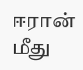ஈரான் மீது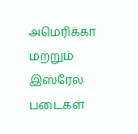அமெரிக்கா மற்றும் இஸ்ரேல் படைகள்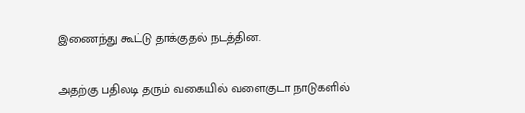இணைந்து கூட்டு தாக்குதல் நடத்தின.

அதற்கு பதிலடி தரும் வகையில் வளைகுடா நாடுகளில்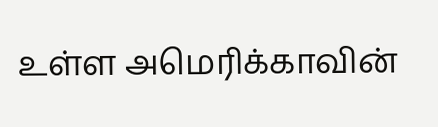உள்ள அமெரிக்காவின்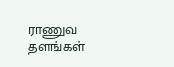ராணுவ தளங்கள்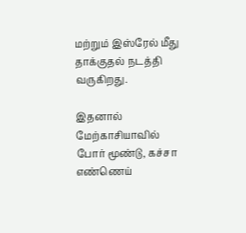மற்றும் இஸ்ரேல் மீது தாக்குதல் நடத்தி வருகிறது.

இதனால் மேற்காசியாவில் போர் மூண்டு, கச்சா எண்ணெய்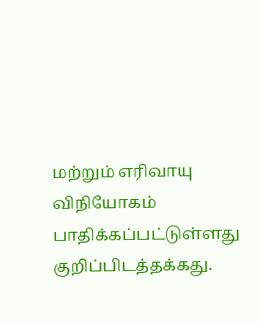மற்றும் எரிவாயு விநியோகம் பாதிக்கப்பட்டுள்ளது குறிப்பிடத்தக்கது.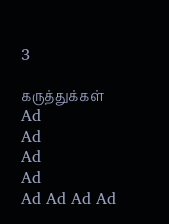3

கருத்துக்கள்
Ad
Ad
Ad
Ad
Ad Ad Ad Ad